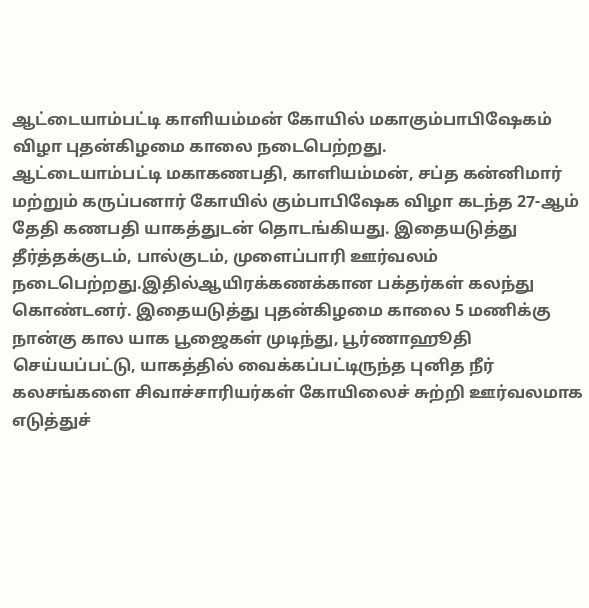ஆட்டையாம்பட்டி காளியம்மன் கோயில் மகாகும்பாபிஷேகம் விழா புதன்கிழமை காலை நடைபெற்றது.
ஆட்டையாம்பட்டி மகாகணபதி, காளியம்மன், சப்த கன்னிமார் மற்றும் கருப்பனார் கோயில் கும்பாபிஷேக விழா கடந்த 27-ஆம் தேதி கணபதி யாகத்துடன் தொடங்கியது. இதையடுத்து தீர்த்தக்குடம், பால்குடம், முளைப்பாரி ஊர்வலம் நடைபெற்றது.இதில்ஆயிரக்கணக்கான பக்தர்கள் கலந்து கொண்டனர். இதையடுத்து புதன்கிழமை காலை 5 மணிக்கு நான்கு கால யாக பூஜைகள் முடிந்து, பூர்ணாஹூதி செய்யப்பட்டு, யாகத்தில் வைக்கப்பட்டிருந்த புனித நீர் கலசங்களை சிவாச்சாரியர்கள் கோயிலைச் சுற்றி ஊர்வலமாக எடுத்துச்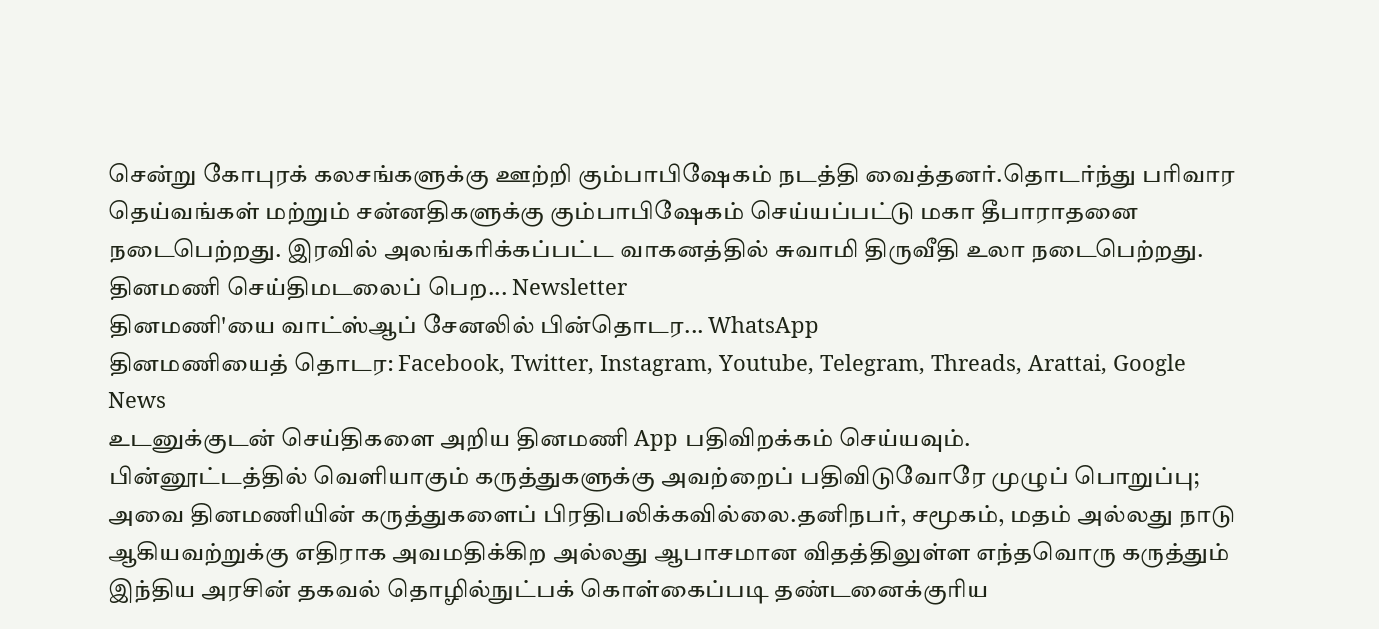சென்று கோபுரக் கலசங்களுக்கு ஊற்றி கும்பாபிஷேகம் நடத்தி வைத்தனர்.தொடர்ந்து பரிவார தெய்வங்கள் மற்றும் சன்னதிகளுக்கு கும்பாபிஷேகம் செய்யப்பட்டு மகா தீபாராதனை நடைபெற்றது. இரவில் அலங்கரிக்கப்பட்ட வாகனத்தில் சுவாமி திருவீதி உலா நடைபெற்றது.
தினமணி செய்திமடலைப் பெற... Newsletter
தினமணி'யை வாட்ஸ்ஆப் சேனலில் பின்தொடர... WhatsApp
தினமணியைத் தொடர: Facebook, Twitter, Instagram, Youtube, Telegram, Threads, Arattai, Google News
உடனுக்குடன் செய்திகளை அறிய தினமணி App பதிவிறக்கம் செய்யவும்.
பின்னூட்டத்தில் வெளியாகும் கருத்துகளுக்கு அவற்றைப் பதிவிடுவோரே முழுப் பொறுப்பு; அவை தினமணியின் கருத்துகளைப் பிரதிபலிக்கவில்லை.தனிநபர், சமூகம், மதம் அல்லது நாடு ஆகியவற்றுக்கு எதிராக அவமதிக்கிற அல்லது ஆபாசமான விதத்திலுள்ள எந்தவொரு கருத்தும் இந்திய அரசின் தகவல் தொழில்நுட்பக் கொள்கைப்படி தண்டனைக்குரிய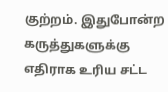குற்றம். இதுபோன்ற கருத்துகளுக்கு எதிராக உரிய சட்ட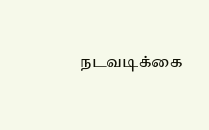நடவடிக்கை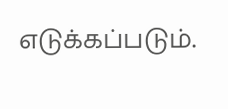எடுக்கப்படும்.